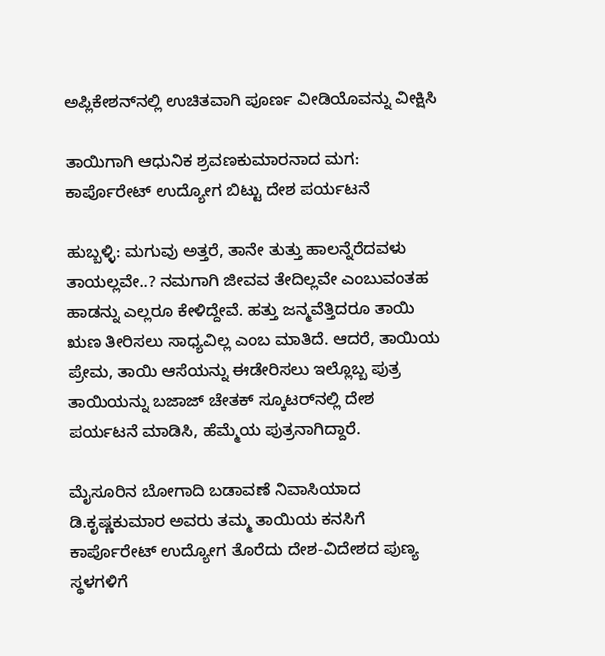ಅಪ್ಲಿಕೇಶನ್‌ನಲ್ಲಿ ಉಚಿತವಾಗಿ ಪೂರ್ಣ ವೀಡಿಯೊವನ್ನು ವೀಕ್ಷಿಸಿ

ತಾಯಿಗಾಗಿ ಆಧುನಿಕ ಶ್ರವಣಕುಮಾರನಾದ ಮಗ: ಕಾರ್ಪೊರೇಟ್ ಉದ್ಯೋಗ ಬಿಟ್ಟು ದೇಶ ಪರ್ಯಟನೆ

ಹುಬ್ಬಳ್ಳಿ: ಮಗುವು ಅತ್ತರೆ, ತಾನೇ ತುತ್ತು ಹಾಲನ್ನೆರೆದವಳು ತಾಯಲ್ಲವೇ..? ನಮಗಾಗಿ ಜೀವವ ತೇದಿಲ್ಲವೇ ಎಂಬುವಂತಹ ಹಾಡನ್ನು ಎಲ್ಲರೂ ಕೇಳಿದ್ದೇವೆ. ಹತ್ತು ಜನ್ಮವೆತ್ತಿದರೂ ತಾಯಿ ಋಣ ತೀರಿಸಲು ಸಾಧ್ಯವಿಲ್ಲ ಎಂಬ ಮಾತಿದೆ. ಆದರೆ, ತಾಯಿಯ ಪ್ರೇಮ, ತಾಯಿ ಆಸೆಯನ್ನು ಈಡೇರಿಸಲು ಇಲ್ಲೊಬ್ಬ ಪುತ್ರ ತಾಯಿಯನ್ನು ಬಜಾಜ್ ಚೇತಕ್ ಸ್ಕೂಟರ್‌ನಲ್ಲಿ ದೇಶ ಪರ್ಯಟನೆ ಮಾಡಿಸಿ, ಹೆಮ್ಮೆಯ ಪುತ್ರನಾಗಿದ್ದಾರೆ.

ಮೈಸೂರಿನ ಬೋಗಾದಿ ಬಡಾವಣೆ ನಿವಾಸಿಯಾದ ಡಿ.ಕೃಷ್ಣಕುಮಾರ ಅವರು ತಮ್ಮ ತಾಯಿಯ ಕನಸಿಗೆ ಕಾರ್ಪೊರೇಟ್ ಉದ್ಯೋಗ ತೊರೆದು ದೇಶ-ವಿದೇಶದ ಪುಣ್ಯ ಸ್ಥಳಗಳಿಗೆ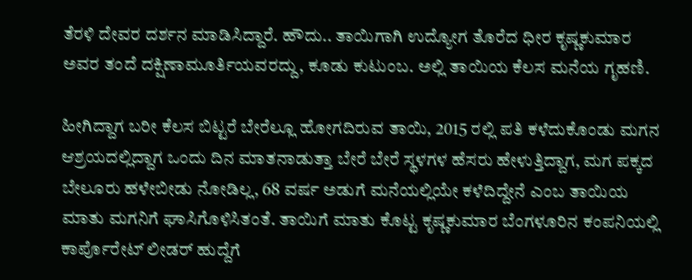ತೆರಳಿ ದೇವರ ದರ್ಶನ ಮಾಡಿಸಿದ್ದಾರೆ. ಹೌದು.. ತಾಯಿಗಾಗಿ ಉದ್ಯೋಗ ತೊರೆದ ಧೀರ ಕೃಷ್ಣಕುಮಾರ ಅವರ ತಂದೆ ದಕ್ಷಿಣಾಮೂರ್ತಿಯವರದ್ದು, ಕೂಡು ಕುಟುಂಬ. ಅಲ್ಲಿ ತಾಯಿಯ ಕೆಲಸ ಮನೆಯ ಗೃಹಣಿ.

ಹೀಗಿದ್ದಾಗ ಬರೀ ಕೆಲಸ ಬಿಟ್ಟರೆ ಬೇರೆಲ್ಲೂ ಹೋಗದಿರುವ ತಾಯಿ, 2015 ರಲ್ಲಿ ಪತಿ ಕಳೆದುಕೊಂಡು ಮಗನ ಆಶ್ರಯದಲ್ಲಿದ್ದಾಗ ಒಂದು ದಿನ ಮಾತನಾಡುತ್ತಾ ಬೇರೆ ಬೇರೆ ಸ್ಥಳಗಳ ಹೆಸರು ಹೇಳುತ್ತಿದ್ದಾಗ, ಮಗ ಪಕ್ಕದ ಬೇಲೂರು ಹಳೇಬೀಡು ನೋಡಿಲ್ಲ, 68 ವರ್ಷ ಅಡುಗೆ ಮನೆಯಲ್ಲಿಯೇ ಕಳೆದಿದ್ದೇನೆ ಎಂಬ ತಾಯಿಯ ಮಾತು ಮಗನಿಗೆ ಘಾಸಿಗೊಳಿಸಿತಂತೆ. ತಾಯಿಗೆ ಮಾತು ಕೊಟ್ಟ ಕೃಷ್ಣಕುಮಾರ ಬೆಂಗಳೂರಿನ ಕಂಪನಿಯಲ್ಲಿ ಕಾರ್ಪೊರೇಟ್ ಲೀಡರ್ ಹುದ್ದೆಗೆ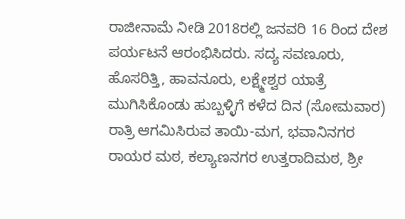ರಾಜೀನಾಮೆ ನೀಡಿ 2018ರಲ್ಲಿ ಜನವರಿ 16 ರಿಂದ ದೇಶ ಪರ್ಯಟನೆ ಆರಂಭಿಸಿದರು. ಸದ್ಯ ಸವಣೂರು, ಹೊಸರಿತ್ತಿ, ಹಾವನೂರು, ಲಕ್ಷ್ಮೇಶ್ವರ ಯಾತ್ರೆ ಮುಗಿಸಿಕೊಂಡು ಹುಬ್ಬಳ್ಳಿಗೆ ಕಳೆದ ದಿನ (ಸೋಮವಾರ) ರಾತ್ರಿ ಆಗಮಿಸಿರುವ ತಾಯಿ-ಮಗ, ಭವಾನಿನಗರ ರಾಯರ ಮಠ, ಕಲ್ಯಾಣನಗರ ಉತ್ತರಾದಿಮಠ, ಶ್ರೀ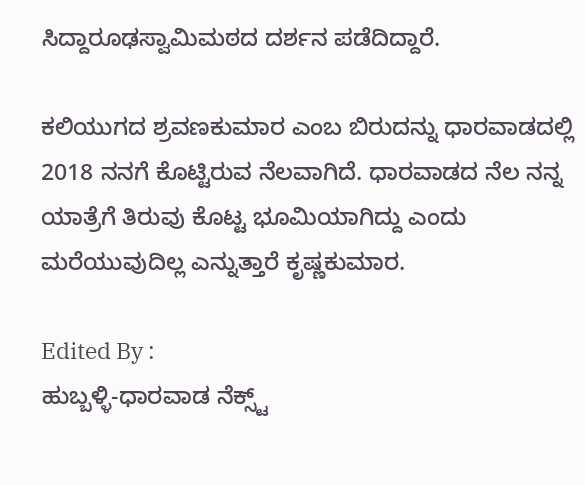ಸಿದ್ದಾರೂಢಸ್ವಾಮಿಮಠದ ದರ್ಶನ ಪಡೆದಿದ್ದಾರೆ.

ಕಲಿಯುಗದ ಶ್ರವಣಕುಮಾರ ಎಂಬ ಬಿರುದನ್ನು ಧಾರವಾಡದಲ್ಲಿ 2018 ನನಗೆ ಕೊಟ್ಟಿರುವ ನೆಲವಾಗಿದೆ. ಧಾರವಾಡದ ನೆಲ ನನ್ನ ಯಾತ್ರೆಗೆ ತಿರುವು ಕೊಟ್ಟ ಭೂಮಿಯಾಗಿದ್ದು ಎಂದು ಮರೆಯುವುದಿಲ್ಲ ಎನ್ನುತ್ತಾರೆ ಕೃಷ್ಣಕುಮಾರ.

Edited By :
ಹುಬ್ಬಳ್ಳಿ-ಧಾರವಾಡ ನೆಕ್ಸ್ಟ್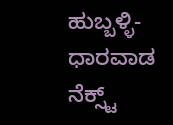ಹುಬ್ಬಳ್ಳಿ-ಧಾರವಾಡ ನೆಕ್ಸ್ಟ್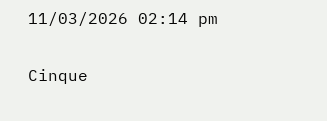11/03/2026 02:14 pm

Cinque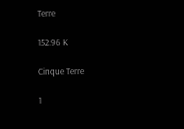Terre

152.96 K

Cinque Terre

1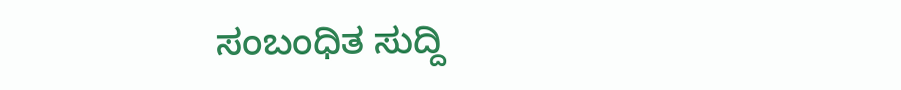ಸಂಬಂಧಿತ ಸುದ್ದಿ